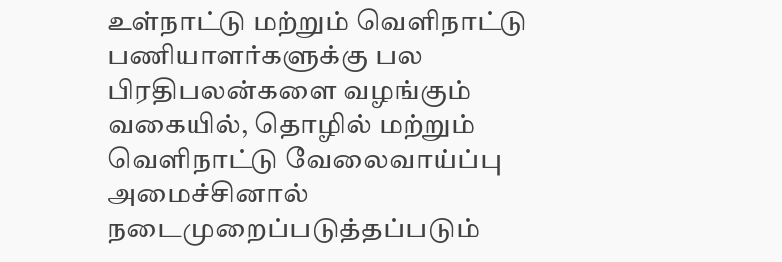உள்நாட்டு மற்றும் வெளிநாட்டு பணியாளர்களுக்கு பல பிரதிபலன்களை வழங்கும் வகையில், தொழில் மற்றும் வெளிநாட்டு வேலைவாய்ப்பு அமைச்சினால் நடைமுறைப்படுத்தப்படும்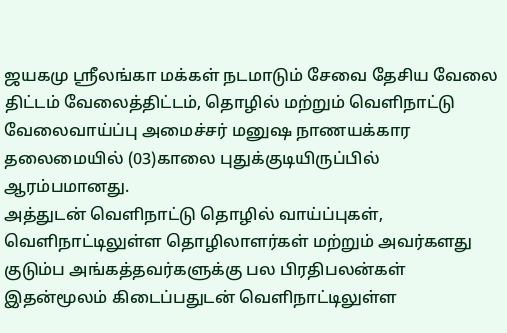ஜயகமு ஸ்ரீலங்கா மக்கள் நடமாடும் சேவை தேசிய வேலை திட்டம் வேலைத்திட்டம், தொழில் மற்றும் வெளிநாட்டு வேலைவாய்ப்பு அமைச்சர் மனுஷ நாணயக்கார தலைமையில் (03)காலை புதுக்குடியிருப்பில் ஆரம்பமானது.
அத்துடன் வெளிநாட்டு தொழில் வாய்ப்புகள், வெளிநாட்டிலுள்ள தொழிலாளர்கள் மற்றும் அவர்களது குடும்ப அங்கத்தவர்களுக்கு பல பிரதிபலன்கள் இதன்மூலம் கிடைப்பதுடன் வெளிநாட்டிலுள்ள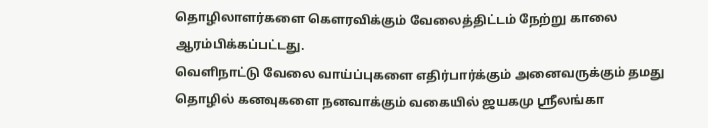தொழிலாளர்களை கௌரவிக்கும் வேலைத்திட்டம் நேற்று காலை ஆரம்பிக்கப்பட்டது.
வெளிநாட்டு வேலை வாய்ப்புகளை எதிர்பார்க்கும் அனைவருக்கும் தமது தொழில் கனவுகளை நனவாக்கும் வகையில் ஜயகமு ஸ்ரீலங்கா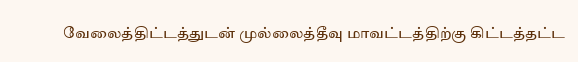வேலைத்திட்டத்துடன் முல்லைத்தீவு மாவட்டத்திற்கு கிட்டத்தட்ட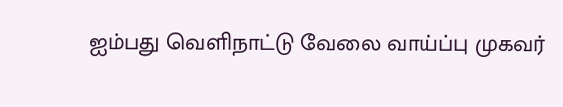ஐம்பது வெளிநாட்டு வேலை வாய்ப்பு முகவர்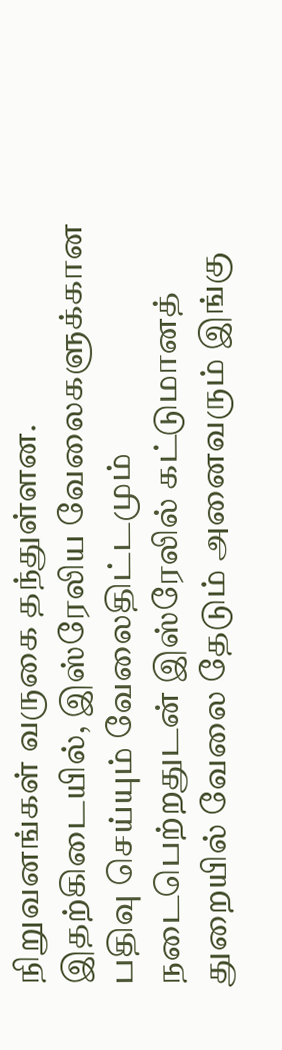நிறுவனங்கள் வருகை தந்துள்ளன. இதற்கிடையில், இஸ்ரேலிய வேலைகளுக்கான பதிவு செய்யும் வேலைதிட்டமும் நடைபெற்றதுடன் இஸ்ரேலில் கட்டுமானத் துறையில் வேலை தேடும் அனைவரும் இங்கு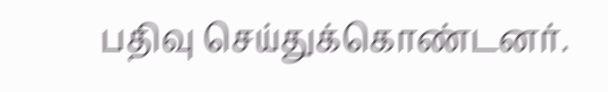பதிவு செய்துக்கொண்டனர்.